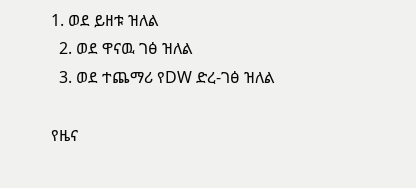1. ወደ ይዘቱ ዝለል
  2. ወደ ዋናዉ ገፅ ዝለል
  3. ወደ ተጨማሪ የDW ድረ-ገፅ ዝለል

የዜና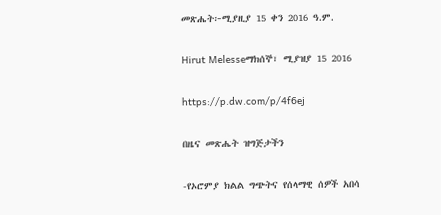መጽሔት፦ሚያዚያ 15 ቀን 2016 ዓ.ም.

Hirut Melesseማክሰኞ፣ ሚያዝያ 15 2016

https://p.dw.com/p/4f6ej

በዜና መጽሔት ዝግጅታችን

-የኦሮምያ ክልል ግጭትና የሰላማዊ ሰዎች አበሳ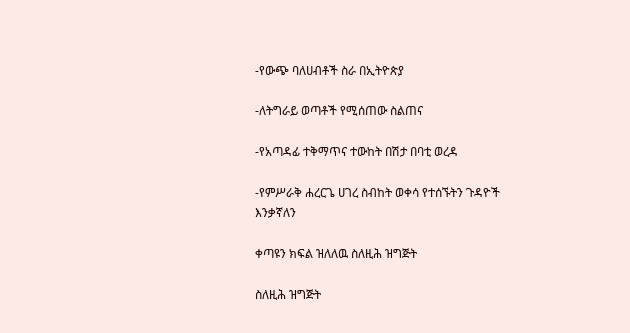-የውጭ ባለሀብቶች ስራ በኢትዮጵያ

-ለትግራይ ወጣቶች የሚሰጠው ስልጠና

-የአጣዳፊ ተቅማጥና ተውከት በሽታ በባቲ ወረዳ

-የምሥራቅ ሐረርጌ ሀገረ ስብከት ወቀሳ የተሰኙትን ጉዳዮች እንቃኛለን

ቀጣዩን ክፍል ዝለለዉ ስለዚሕ ዝግጅት

ስለዚሕ ዝግጅት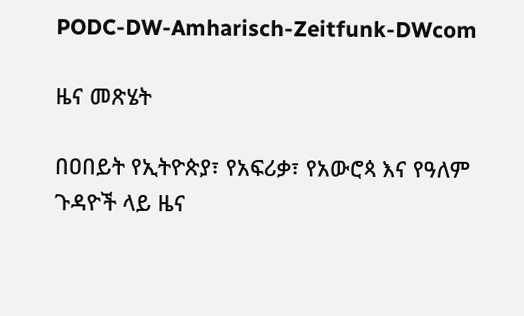PODC-DW-Amharisch-Zeitfunk-DWcom

ዜና መጽሄት

በዐበይት የኢትዮጵያ፣ የአፍሪቃ፣ የአውሮጳ እና የዓለም ጉዳዮች ላይ ዜና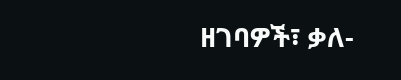ዘገባዎች፣ ቃለ-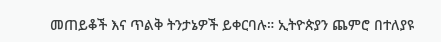መጠይቆች እና ጥልቅ ትንታኔዎች ይቀርባሉ። ኢትዮጵያን ጨምሮ በተለያዩ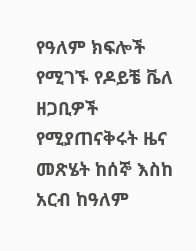የዓለም ክፍሎች የሚገኙ የዶይቼ ቬለ ዘጋቢዎች የሚያጠናቅሩት ዜና መጽሄት ከሰኞ እስከ አርብ ከዓለም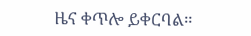ዜና ቀጥሎ ይቀርባል።